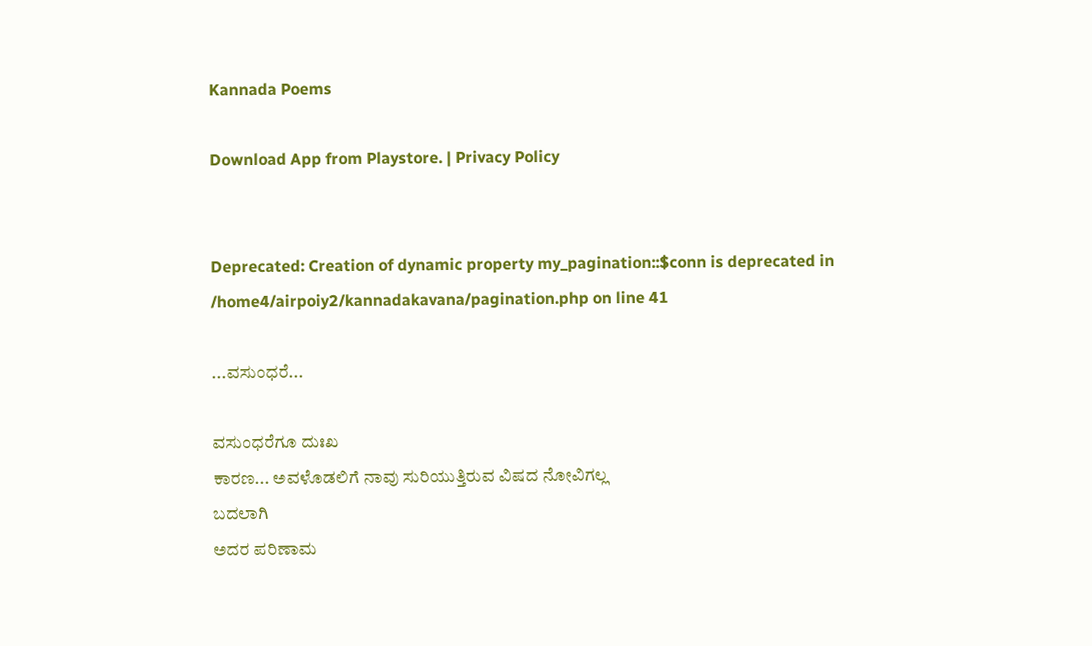Kannada Poems

Download App from Playstore. | Privacy Policy


Deprecated: Creation of dynamic property my_pagination::$conn is deprecated in /home4/airpoiy2/kannadakavana/pagination.php on line 41

...ವಸುಂಧರೆ...

ವಸುಂಧರೆಗೂ ದುಃಖ
ಕಾರಣ... ಅವಳೊಡಲಿಗೆ ನಾವು ಸುರಿಯುತ್ತಿರುವ ವಿಷದ ನೋವಿಗಲ್ಲ
ಬದಲಾಗಿ
ಅದರ ಪರಿಣಾಮ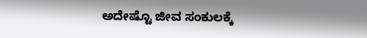ಅದೇಷ್ಟೊ ಜೀವ ಸಂಕುಲಕ್ಕೆ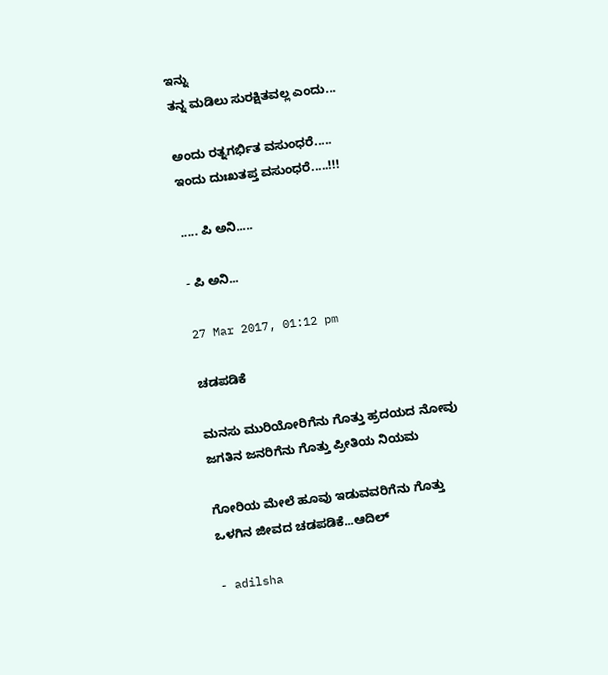ಇನ್ನು
ತನ್ನ ಮಡಿಲು ಸುರಕ್ಷಿತವಲ್ಲ ಎಂದು...

ಅಂದು ರತ್ನಗರ್ಭಿತ ವಸುಂಧರೆ.....
ಇಂದು ದುಃಖತಪ್ತ ವಸುಂಧರೆ.....!!!

..... ಪಿ ಅನಿ.....

- ಪಿ ಅನಿ...

27 Mar 2017, 01:12 pm

ಚಡಪಡಿಕೆ

ಮನಸು ಮುರಿಯೋರಿಗೆನು ಗೊತ್ತು ಹ್ರದಯದ ನೋವು
ಜಗತಿನ ಜನರಿಗೆನು ಗೊತ್ತು ಪ್ರೀತಿಯ ನಿಯಮ

ಗೋರಿಯ ಮೇಲೆ ಹೂವು ಇಡುವವರಿಗೆನು ಗೊತ್ತು
ಒಳಗಿನ ಜೀವದ ಚಡಪಡಿಕೆ...ಆದಿಲ್

- adilsha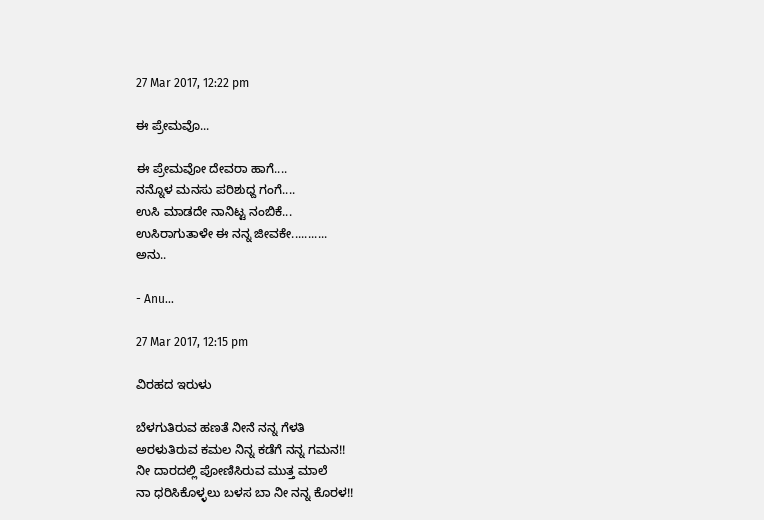27 Mar 2017, 12:22 pm

ಈ ಪ್ರೇಮವೊ...

ಈ ಪ್ರೇಮವೋ ದೇವರಾ ಹಾಗೆ....
ನನ್ನೊಳ ಮನಸು ಪರಿಶುಧ್ದ ಗಂಗೆ....
ಉಸಿ ಮಾಡದೇ ನಾನಿಟ್ಟ ನಂಬಿಕೆ...
ಉಸಿರಾಗುತಾಳೇ ಈ ನನ್ನ ಜೀವಕೇ...........
ಅನು..

- Anu...

27 Mar 2017, 12:15 pm

ವಿರಹದ ಇರುಳು

ಬೆಳಗುತಿರುವ ಹಣತೆ ನೀನೆ ನನ್ನ ಗೆಳತಿ
ಅರಳುತಿರುವ ಕಮಲ ನಿನ್ನ ಕಡೆಗೆ ನನ್ನ ಗಮನ!!
ನೀ ದಾರದಲ್ಲಿ ಪೋಣಿಸಿರುವ ಮುತ್ತ ಮಾಲೆ
ನಾ ಧರಿಸಿಕೊಳ್ಳಲು ಬಳಸ ಬಾ ನೀ ನನ್ನ ಕೊರಳ!!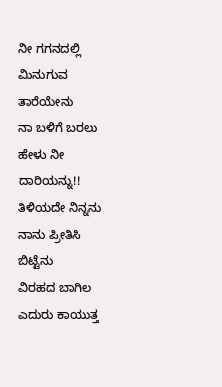ನೀ ಗಗನದಲ್ಲಿ ಮಿನುಗುವ ತಾರೆಯೇನು
ನಾ ಬಳಿಗೆ ಬರಲು ಹೇಳು ನೀ ದಾರಿಯನ್ನು!!
ತಿಳಿಯದೇ ನಿನ್ನನು ನಾನು ಪ್ರೀತಿಸಿ ಬಿಟ್ಟೆನು
ವಿರಹದ ಬಾಗಿಲ ಎದುರು ಕಾಯುತ್ತ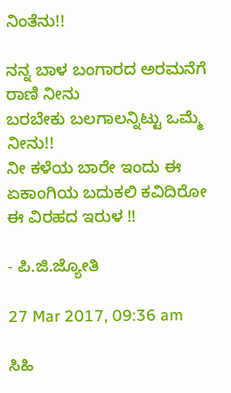ನಿಂತೆನು!!

ನನ್ನ ಬಾಳ ಬಂಗಾರದ ಅರಮನೆಗೆ ರಾಣಿ ನೀನು
ಬರಬೇಕು ಬಲಗಾಲನ್ನಿಟ್ಟು ಒಮ್ಮೆ ನೀನು!!
ನೀ ಕಳೆಯ ಬಾರೇ ಇಂದು ಈ ಏಕಾಂಗಿಯ ಬದುಕಲಿ ಕವಿದಿರೋ ಈ ವಿರಹದ ಇರುಳ !!

- ಪಿ.ಜಿ.ಜ್ಯೋತಿ

27 Mar 2017, 09:36 am

ಸಿಹಿ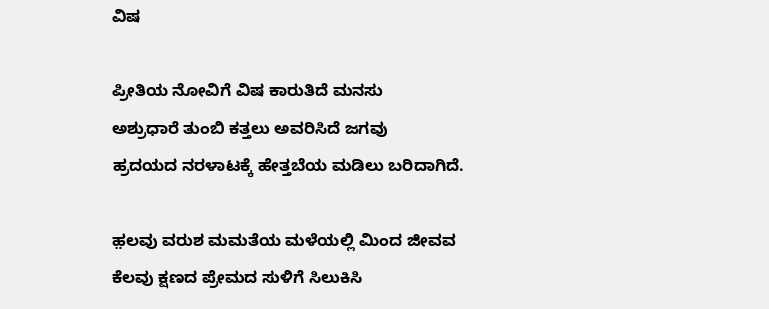ವಿಷ

ಪ್ರೀತಿಯ ನೋವಿಗೆ ವಿಷ ಕಾರುತಿದೆ ಮನಸು
ಅಶ್ರುಧಾರೆ ತುಂಬಿ ಕತ್ತಲು ಅವರಿಸಿದೆ ಜಗವು
ಹ್ರದಯದ ನರಳಾಟಕ್ಕೆ ಹೇತ್ತಬೆಯ ಮಡಿಲು ಬರಿದಾಗಿದೆ.

ಹ಼ಲವು ವರುಶ ಮಮತೆಯ ಮಳೆಯಲ್ಲಿ ಮಿಂದ ಜೀವವ
ಕೆಲವು ಕ್ಷಣದ ಪ್ರೇಮದ ಸುಳಿಗೆ ಸಿಲುಕಿಸಿ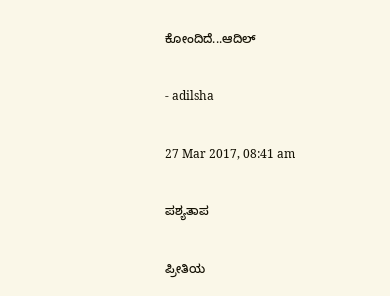ಕೋಂದಿದೆ...ಆದಿಲ್

- adilsha

27 Mar 2017, 08:41 am

ಪಶ್ಯತಾಪ

ಪ್ರೀತಿಯ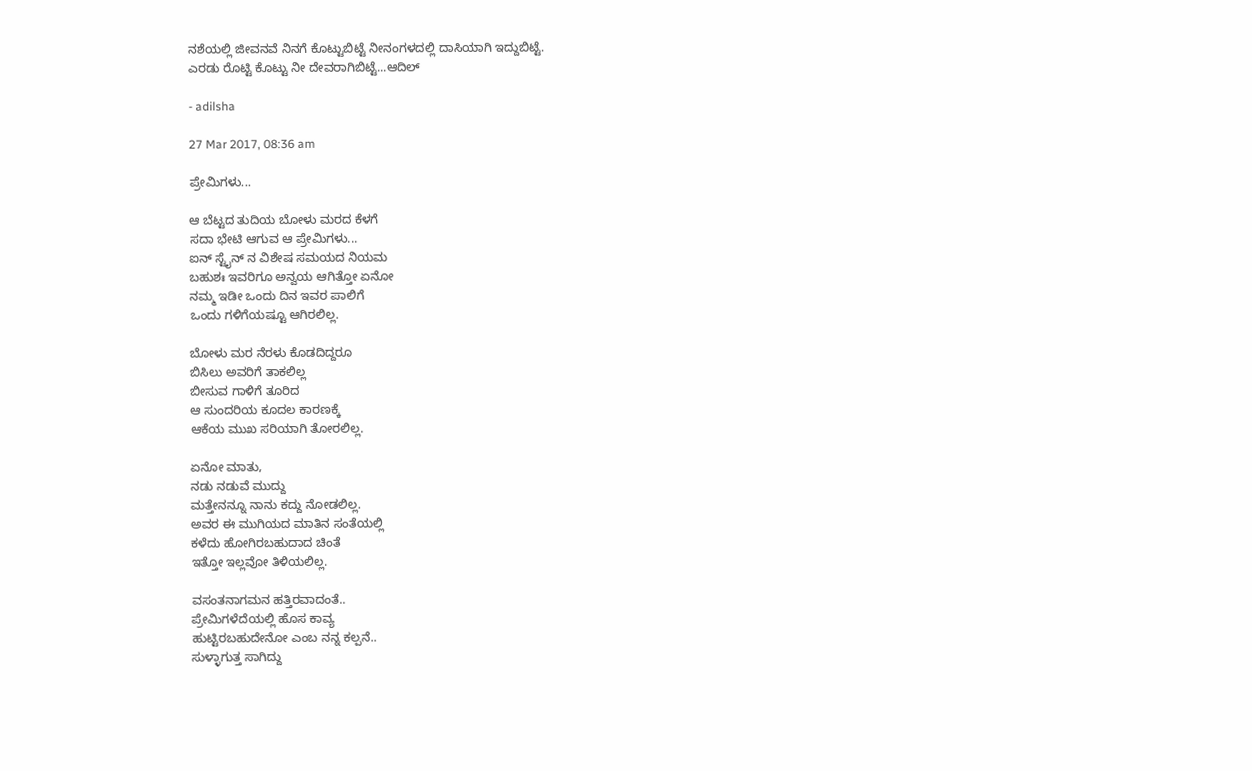ನಶೆಯಲ್ಲಿ ಜೀವನವೆ ನಿನಗೆ ಕೊಟ್ಟುಬಿಟ್ಟೆ ನೀನಂಗಳದಲ್ಲಿ ದಾಸಿಯಾಗಿ ಇದ್ದುಬಿಟ್ಟೆ.
ಎರಡು ರೊಟ್ಟಿ ಕೊಟ್ಟು ನೀ ದೇವರಾಗಿಬಿಟ್ಟೆ...ಆದಿಲ್

- adilsha

27 Mar 2017, 08:36 am

ಪ್ರೇಮಿಗಳು...

ಆ ಬೆಟ್ಟದ ತುದಿಯ ಬೋಳು ಮರದ ಕೆಳಗೆ
ಸದಾ ಭೇಟಿ ಆಗುವ ಆ ಪ್ರೇಮಿಗಳು...
ಐನ್ ಸ್ಟೈನ್ ನ ವಿಶೇಷ ಸಮಯದ ನಿಯಮ
ಬಹುಶಃ ಇವರಿಗೂ ಅನ್ವಯ ಆಗಿತ್ತೋ ಏನೋ
ನಮ್ಮ ಇಡೀ ಒಂದು ದಿನ ಇವರ ಪಾಲಿಗೆ
ಒಂದು ಗಳಿಗೆಯಷ್ಟೂ ಆಗಿರಲಿಲ್ಲ.

ಬೋಳು ಮರ ನೆರಳು ಕೊಡದಿದ್ದರೂ
ಬಿಸಿಲು ಅವರಿಗೆ ತಾಕಲಿಲ್ಲ
ಬೀಸುವ ಗಾಳಿಗೆ ತೂರಿದ
ಆ ಸುಂದರಿಯ ಕೂದಲ ಕಾರಣಕ್ಕೆ
ಆಕೆಯ ಮುಖ ಸರಿಯಾಗಿ ತೋರಲಿಲ್ಲ.

ಏನೋ ಮಾತು,
ನಡು ನಡುವೆ ಮುದ್ದು
ಮತ್ತೇನನ್ನೂ ನಾನು ಕದ್ದು ನೋಡಲಿಲ್ಲ.
ಅವರ ಈ ಮುಗಿಯದ ಮಾತಿನ ಸಂತೆಯಲ್ಲಿ
ಕಳೆದು ಹೋಗಿರಬಹುದಾದ ಚಿಂತೆ
ಇತ್ತೋ ಇಲ್ಲವೋ ತಿಳಿಯಲಿಲ್ಲ.

ವಸಂತನಾಗಮನ ಹತ್ತಿರವಾದಂತೆ..
ಪ್ರೇಮಿಗಳೆದೆಯಲ್ಲಿ ಹೊಸ ಕಾವ್ಯ
ಹುಟ್ಟಿರಬಹುದೇನೋ ಎಂಬ ನನ್ನ ಕಲ್ಪನೆ..
ಸುಳ್ಳಾಗುತ್ತ ಸಾಗಿದ್ದು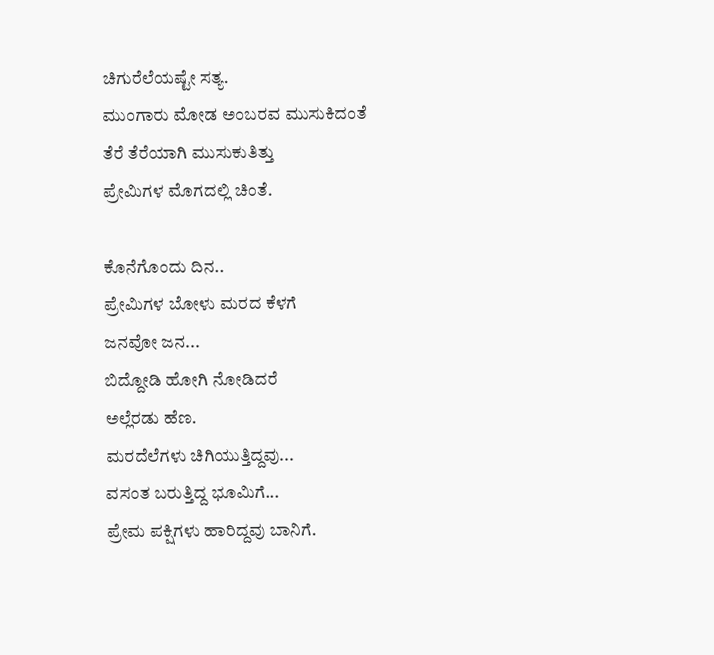ಚಿಗುರೆಲೆಯಷ್ಟೇ ಸತ್ಯ.
ಮುಂಗಾರು ಮೋಡ ಅಂಬರವ ಮುಸುಕಿದಂತೆ
ತೆರೆ ತೆರೆಯಾಗಿ ಮುಸುಕುತಿತ್ತು
ಪ್ರೇಮಿಗಳ ಮೊಗದಲ್ಲಿ ಚಿಂತೆ.

ಕೊನೆಗೊಂದು ದಿನ..
ಪ್ರೇಮಿಗಳ ಬೋಳು ಮರದ ಕೆಳಗೆ
ಜನವೋ ಜನ...
ಬಿದ್ದೋಡಿ ಹೋಗಿ ನೋಡಿದರೆ
ಅಲ್ಲೆರಡು ಹೆಣ.
ಮರದೆಲೆಗಳು ಚಿಗಿಯುತ್ತಿದ್ದವು...
ವಸಂತ ಬರುತ್ತಿದ್ದ ಭೂಮಿಗೆ...
ಪ್ರೇಮ ಪಕ್ಷಿಗಳು ಹಾರಿದ್ದವು ಬಾನಿಗೆ.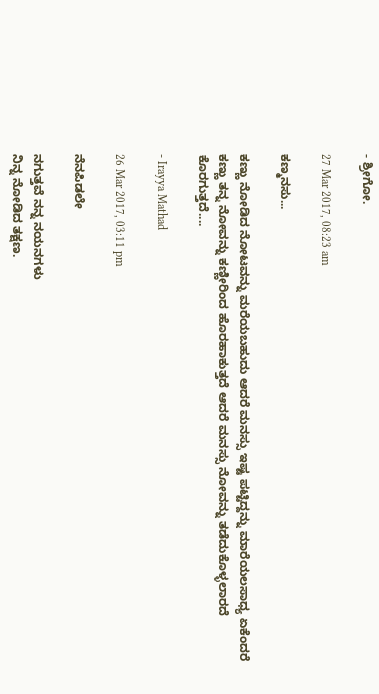- ಶ್ರೀಗೋ.

27 Mar 2017, 08:23 am

ಕಣ್ಮನಸು...

ಕಣ್ಣು ನೋಡಿದ ನೋಟವನ್ನು ಮರೆಯಬಹುದು ಆದರೆ ಮನಸ್ಸು ಇಷ್ಟ ಪಟ್ಟಿದ್ದನ್ನು ಮಾರೆಯಲಸಾಧ್ಯ ಏಕೆಂದರೆ ಕಣ್ಣು ತನ್ನ ನೋವನ್ನು ಕಣ್ಣೀರಿಂದ ಹೊರಹಾಕುತ್ತದೆ ಆದರೆ ಮನಸ್ಸು ನೋವನ್ನು ತಡೆದುಕೊಳ್ಳಲಾರದೆ ಕೊರಗುತ್ತದೆ....

- Irayya Mathad

26 Mar 2017, 03:11 pm

ನೆನಪಿಡಲೇ

ನಗುತ್ತವೆ ನನ್ನ ನಯನಗಳು
ನಿನ್ನ ನೋಡಿದ ತಕ್ಷಣ.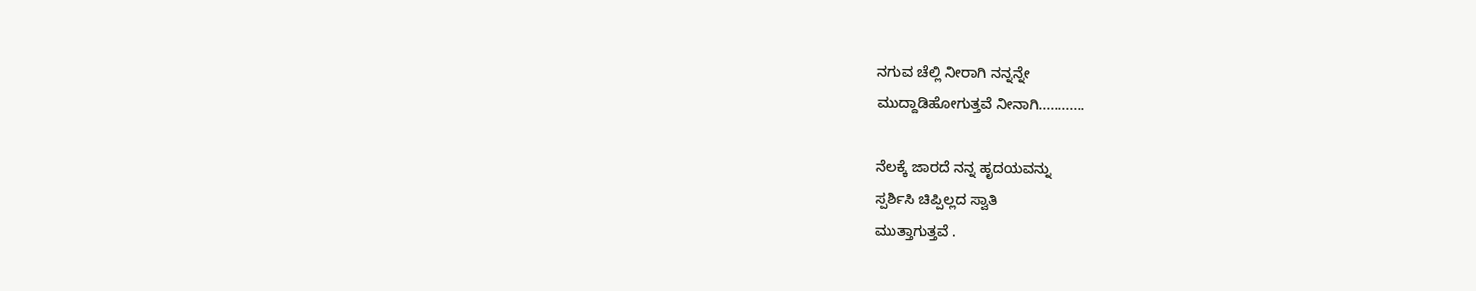ನಗುವ ಚೆಲ್ಲಿ ನೀರಾಗಿ ನನ್ನನ್ನೇ
ಮುದ್ದಾಡಿಹೋಗುತ್ತವೆ ನೀನಾಗಿ............

ನೆಲಕ್ಕೆ ಜಾರದೆ ನನ್ನ ಹೃದಯವನ್ನು
ಸ್ಪರ್ಶಿಸಿ ಚಿಪ್ಪಿಲ್ಲದ ಸ್ವಾತಿ
ಮುತ್ತಾಗುತ್ತವೆ .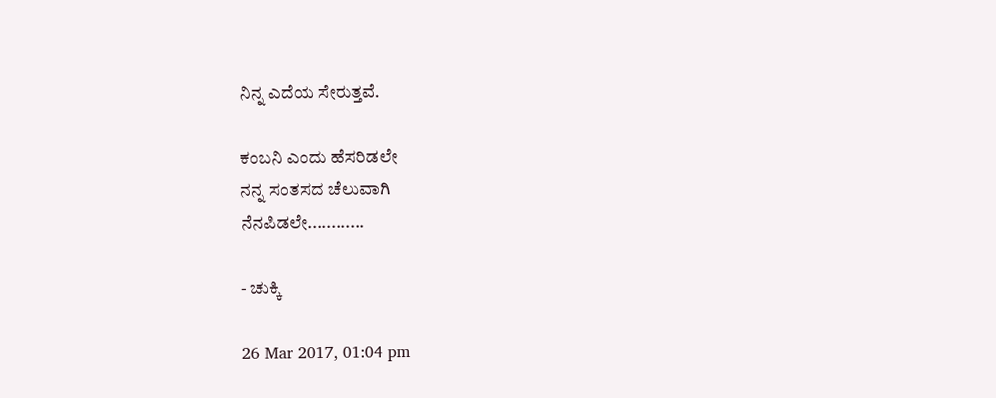ನಿನ್ನ ಎದೆಯ ಸೇರುತ್ತವೆ.

ಕಂಬನಿ ಎಂದು ಹೆಸರಿಡಲೇ
ನನ್ನ ಸಂತಸದ ಚೆಲುವಾಗಿ
ನೆನಪಿಡಲೇ............

- ಚುಕ್ಕಿ

26 Mar 2017, 01:04 pm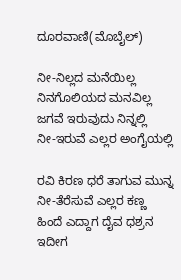ದೂರವಾಣಿ(ಮೊಬೈಲ್)

ನೀ-ನಿಲ್ಲದ ಮನೆಯಿಲ್ಲ
ನಿನಗೊಲಿಯದ ಮನವಿಲ್ಲ
ಜಗವೆ ಇರುವುದು ನಿನ್ನಲ್ಲಿ
ನೀ-ಇರುವೆ ಎಲ್ಲರ ಅಂಗೈಯಲ್ಲಿ

ರವಿ ಕಿರಣ ಧರೆ ತಾಗುವ ಮುನ್ನ
ನೀ-ತೆರೆಸುವೆ ಎಲ್ಲರ ಕಣ್ಣ
ಹಿಂದೆ ಎದ್ದಾಗ ದೈವ ಧಶ್ರನ
ಇದೀಗ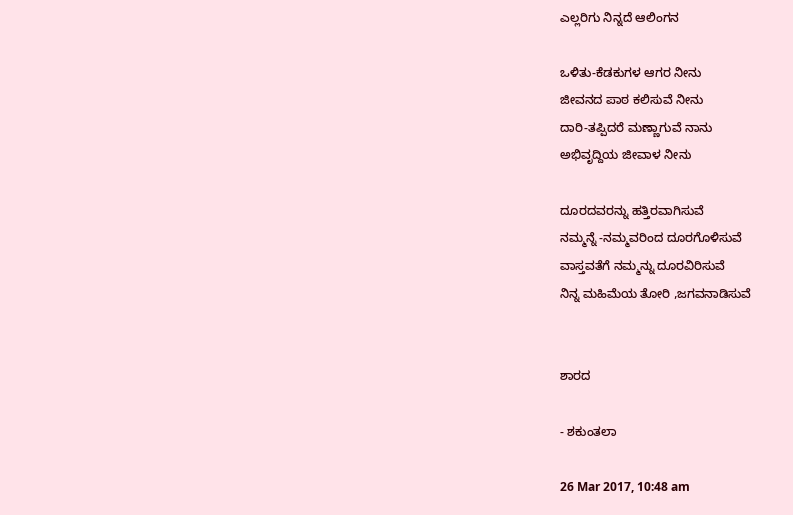ಎಲ್ಲರಿಗು ನಿನ್ನದೆ ಆಲಿಂಗನ

ಒಳಿತು-ಕೆಡಕುಗಳ ಆಗರ ನೀನು
ಜೀವನದ ಪಾಠ ಕಲಿಸುವೆ ನೀನು
ದಾರಿ-ತಪ್ಪಿದರೆ ಮಣ್ಣಾಗುವೆ ನಾನು
ಅಭಿವೃದ್ದಿಯ ಜೀವಾಳ ನೀನು

ದೂರದವರನ್ನು ಹತ್ತಿರವಾಗಿಸುವೆ
ನಮ್ಮನ್ನೆ -ನಮ್ಮವರಿಂದ ದೂರಗೊಳಿಸುವೆ
ವಾಸ್ತವತೆಗೆ ನಮ್ಮನ್ನು ದೂರವಿರಿಸುವೆ
ನಿನ್ನ ಮಹಿಮೆಯ ತೋರಿ ,ಜಗವನಾಡಿಸುವೆ


ಶಾರದ

- ಶಕುಂತಲಾ

26 Mar 2017, 10:48 am